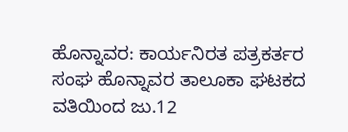ಹೊನ್ನಾವರ: ಕಾರ್ಯನಿರತ ಪತ್ರಕರ್ತರ ಸಂಘ ಹೊನ್ನಾವರ ತಾಲೂಕಾ ಘಟಕದ ವತಿಯಿಂದ ಜು.12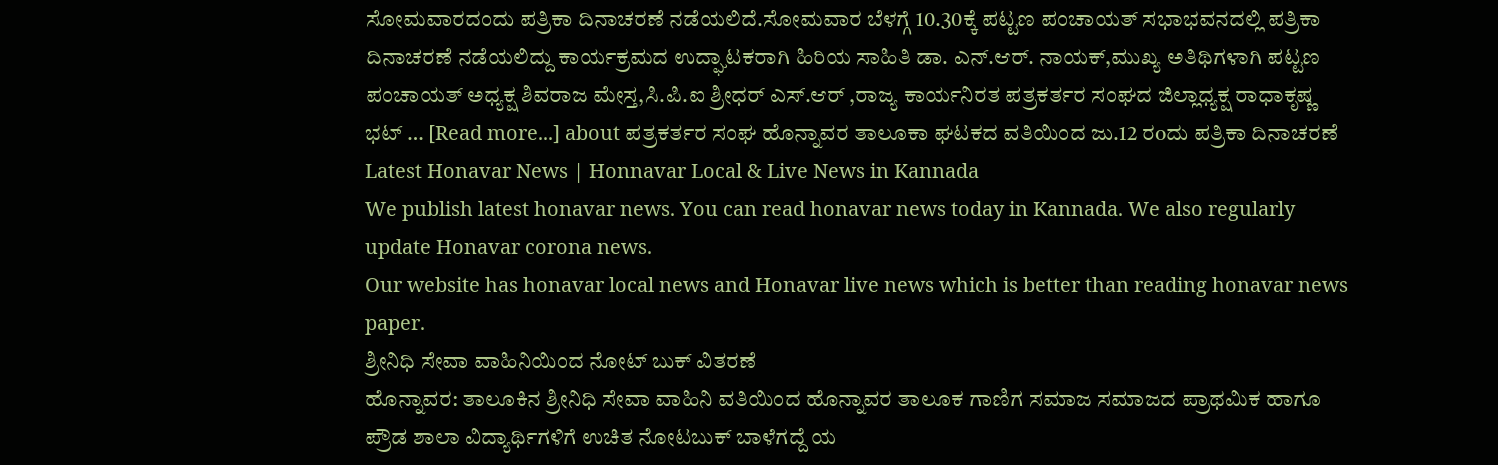ಸೋಮವಾರದಂದು ಪತ್ರಿಕಾ ದಿನಾಚರಣೆ ನಡೆಯಲಿದೆ.ಸೋಮವಾರ ಬೆಳಗ್ಗೆ 10.30ಕ್ಕೆ ಪಟ್ಟಣ ಪಂಚಾಯತ್ ಸಭಾಭವನದಲ್ಲಿ ಪತ್ರಿಕಾ ದಿನಾಚರಣೆ ನಡೆಯಲಿದ್ದು ಕಾರ್ಯಕ್ರಮದ ಉದ್ಘಾಟಕರಾಗಿ ಹಿರಿಯ ಸಾಹಿತಿ ಡಾ. ಎನ್.ಆರ್. ನಾಯಕ್,ಮುಖ್ಯ ಅತಿಥಿಗಳಾಗಿ ಪಟ್ಟಣ ಪಂಚಾಯತ್ ಅಧ್ಯಕ್ಷ ಶಿವರಾಜ ಮೇಸ್ತ,ಸಿ.ಪಿ.ಐ ಶ್ರೀಧರ್ ಎಸ್.ಆರ್ ,ರಾಜ್ಯ ಕಾರ್ಯನಿರತ ಪತ್ರಕರ್ತರ ಸಂಘದ ಜಿಲ್ಲಾಧ್ಯಕ್ಷ ರಾಧಾಕೃಷ್ಣ ಭಟ್ … [Read more...] about ಪತ್ರಕರ್ತರ ಸಂಘ ಹೊನ್ನಾವರ ತಾಲೂಕಾ ಘಟಕದ ವತಿಯಿಂದ ಜು.12 ರoದು ಪತ್ರಿಕಾ ದಿನಾಚರಣೆ
Latest Honavar News | Honnavar Local & Live News in Kannada
We publish latest honavar news. You can read honavar news today in Kannada. We also regularly update Honavar corona news.
Our website has honavar local news and Honavar live news which is better than reading honavar news paper.
ಶ್ರೀನಿಧಿ ಸೇವಾ ವಾಹಿನಿಯಿಂದ ನೋಟ್ ಬುಕ್ ವಿತರಣೆ
ಹೊನ್ನಾವರ: ತಾಲೂಕಿನ ಶ್ರೀನಿಧಿ ಸೇವಾ ವಾಹಿನಿ ವತಿಯಿಂದ ಹೊನ್ನಾವರ ತಾಲೂಕ ಗಾಣಿಗ ಸಮಾಜ ಸಮಾಜದ ಪ್ರಾಥಮಿಕ ಹಾಗೂ ಪ್ರೌಡ ಶಾಲಾ ವಿದ್ಯಾರ್ಥಿಗಳಿಗೆ ಉಚಿತ ನೋಟಬುಕ್ ಬಾಳೆಗದ್ದೆ ಯ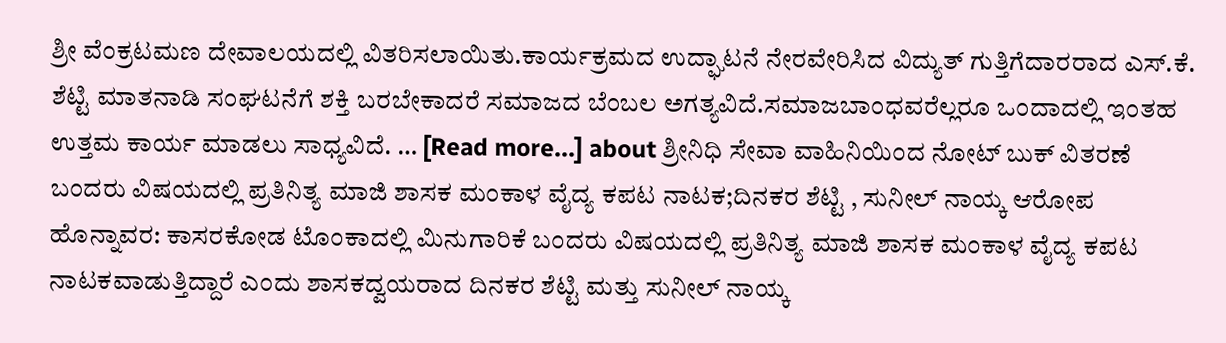ಶ್ರೀ ವೆಂಕ್ರಟಮಣ ದೇವಾಲಯದಲ್ಲಿ ವಿತರಿಸಲಾಯಿತು.ಕಾರ್ಯಕ್ರಮದ ಉದ್ಘಾಟನೆ ನೇರವೇರಿಸಿದ ವಿದ್ಯುತ್ ಗುತ್ತಿಗೆದಾರರಾದ ಎಸ್.ಕೆ. ಶೆಟ್ಟಿ ಮಾತನಾಡಿ ಸಂಘಟನೆಗೆ ಶಕ್ತಿ ಬರಬೇಕಾದರೆ ಸಮಾಜದ ಬೆಂಬಲ ಅಗತ್ಯವಿದೆ.ಸಮಾಜಬಾಂಧವರೆಲ್ಲರೂ ಒಂದಾದಲ್ಲಿ ಇಂತಹ ಉತ್ತಮ ಕಾರ್ಯ ಮಾಡಲು ಸಾಧ್ಯವಿದೆ. … [Read more...] about ಶ್ರೀನಿಧಿ ಸೇವಾ ವಾಹಿನಿಯಿಂದ ನೋಟ್ ಬುಕ್ ವಿತರಣೆ
ಬಂದರು ವಿಷಯದಲ್ಲಿ ಪ್ರತಿನಿತ್ಯ ಮಾಜಿ ಶಾಸಕ ಮಂಕಾಳ ವೈದ್ಯ ಕಪಟ ನಾಟಕ;ದಿನಕರ ಶೆಟ್ಟಿ , ಸುನೀಲ್ ನಾಯ್ಕ ಆರೋಪ
ಹೊನ್ನಾವರ: ಕಾಸರಕೋಡ ಟೊಂಕಾದಲ್ಲಿ ಮಿನುಗಾರಿಕೆ ಬಂದರು ವಿಷಯದಲ್ಲಿ ಪ್ರತಿನಿತ್ಯ ಮಾಜಿ ಶಾಸಕ ಮಂಕಾಳ ವೈದ್ಯ ಕಪಟ ನಾಟಕವಾಡುತ್ತಿದ್ದಾರೆ ಎಂದು ಶಾಸಕದ್ವಯರಾದ ದಿನಕರ ಶೆಟ್ಟಿ ಮತ್ತು ಸುನೀಲ್ ನಾಯ್ಕ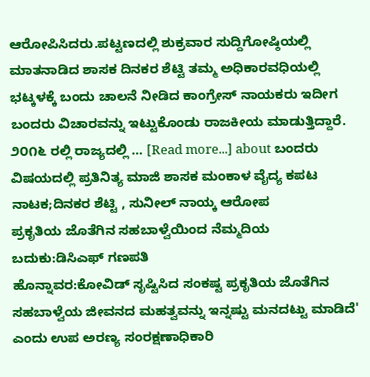ಆರೋಪಿಸಿದರು.ಪಟ್ಟಣದಲ್ಲಿ ಶುಕ್ರವಾರ ಸುದ್ದಿಗೋಷ್ಠಿಯಲ್ಲಿ ಮಾತನಾಡಿದ ಶಾಸಕ ದಿನಕರ ಶೆಟ್ಟಿ ತಮ್ಮ ಅಧಿಕಾರವಧಿಯಲ್ಲಿ ಭಟ್ಕಳಕ್ಕೆ ಬಂದು ಚಾಲನೆ ನೀಡಿದ ಕಾಂಗ್ರೇಸ್ ನಾಯಕರು ಇದೀಗ ಬಂದರು ವಿಚಾರವನ್ನು ಇಟ್ಟುಕೊಂಡು ರಾಜಕೀಯ ಮಾಡುತ್ತಿದ್ದಾರೆ. ೨೦೧೬ ರಲ್ಲಿ ರಾಜ್ಯದಲ್ಲಿ … [Read more...] about ಬಂದರು ವಿಷಯದಲ್ಲಿ ಪ್ರತಿನಿತ್ಯ ಮಾಜಿ ಶಾಸಕ ಮಂಕಾಳ ವೈದ್ಯ ಕಪಟ ನಾಟಕ;ದಿನಕರ ಶೆಟ್ಟಿ , ಸುನೀಲ್ ನಾಯ್ಕ ಆರೋಪ
ಪ್ರಕೃತಿಯ ಜೊತೆಗಿನ ಸಹಬಾಳ್ವೆಯಿಂದ ನೆಮ್ಮದಿಯ ಬದುಕು:ಡಿಸಿಎಫ್ ಗಣಪತಿ
ಹೊನ್ನಾವರ:ಕೋವಿಡ್ ಸೃಷ್ಟಿಸಿದ ಸಂಕಷ್ಟ ಪ್ರಕೃತಿಯ ಜೊತೆಗಿನ ಸಹಬಾಳ್ವೆಯ ಜೀವನದ ಮಹತ್ವವನ್ನು ಇನ್ನಷ್ಟು ಮನದಟ್ಟು ಮಾಡಿದೆ' ಎಂದು ಉಪ ಅರಣ್ಯ ಸಂರಕ್ಷಣಾಧಿಕಾರಿ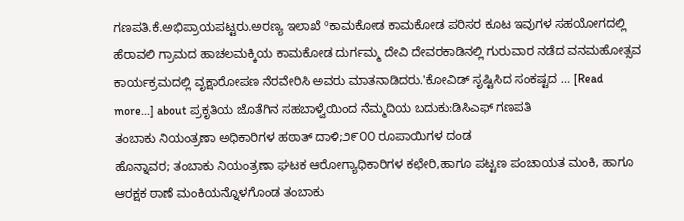ಗಣಪತಿ.ಕೆ.ಅಭಿಪ್ರಾಯಪಟ್ಟರು.ಅರಣ್ಯ ಇಲಾಖೆ ºಕಾಮಕೋಡ ಕಾಮಕೋಡ ಪರಿಸರ ಕೂಟ ಇವುಗಳ ಸಹಯೋಗದಲ್ಲಿ ಹೆರಾವಲಿ ಗ್ರಾಮದ ಹಾಚಲಮಕ್ಕಿಯ ಕಾಮಕೋಡ ದುರ್ಗಮ್ಮ ದೇವಿ ದೇವರಕಾಡಿನಲ್ಲಿ ಗುರುವಾರ ನಡೆದ ವನಮಹೋತ್ಸವ ಕಾರ್ಯಕ್ರಮದಲ್ಲಿ ವೃಕ್ಷಾರೋಪಣ ನೆರವೇರಿಸಿ ಅವರು ಮಾತನಾಡಿದರು.'ಕೋವಿಡ್ ಸೃಷ್ಟಿಸಿದ ಸಂಕಷ್ಟದ … [Read more...] about ಪ್ರಕೃತಿಯ ಜೊತೆಗಿನ ಸಹಬಾಳ್ವೆಯಿಂದ ನೆಮ್ಮದಿಯ ಬದುಕು:ಡಿಸಿಎಫ್ ಗಣಪತಿ
ತಂಬಾಕು ನಿಯಂತ್ರಣಾ ಅಧಿಕಾರಿಗಳ ಹಠಾತ್ ದಾಳಿ;೨೯೦೦ ರೂಪಾಯಿಗಳ ದಂಡ
ಹೊನ್ನಾವರ; ತಂಬಾಕು ನಿಯಂತ್ರಣಾ ಘಟಕ ಆರೋಗ್ಯಾಧಿಕಾರಿಗಳ ಕಛೇರಿ,ಹಾಗೂ ಪಟ್ಟಣ ಪಂಚಾಯತ ಮಂಕಿ, ಹಾಗೂ ಆರಕ್ಷಕ ಠಾಣೆ ಮಂಕಿಯನ್ನೊಳಗೊಂಡ ತಂಬಾಕು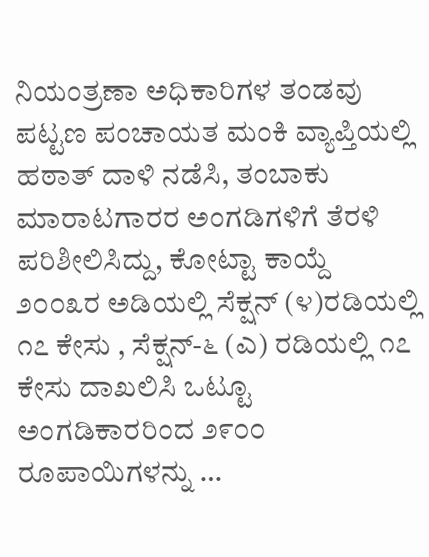ನಿಯಂತ್ರಣಾ ಅಧಿಕಾರಿಗಳ ತಂಡವು ಪಟ್ಟಣ ಪಂಚಾಯತ ಮಂಕಿ ವ್ಯಾಪ್ತಿಯಲ್ಲಿ ಹಠಾತ್ ದಾಳಿ ನಡೆಸಿ, ತಂಬಾಕು ಮಾರಾಟಗಾರರ ಅಂಗಡಿಗಳಿಗೆ ತೆರಳಿ ಪರಿಶೀಲಿಸಿದ್ದು, ಕೋಟ್ಟಾ ಕಾಯ್ದೆ ೨೦೦೩ರ ಅಡಿಯಲ್ಲಿ ಸೆಕ್ಷನ್ (೪)ರಡಿಯಲ್ಲಿ ೧೭ ಕೇಸು , ಸೆಕ್ಷನ್-೬ (ಎ) ರಡಿಯಲ್ಲಿ ೧೭ ಕೇಸು ದಾಖಲಿಸಿ ಒಟ್ಟೂ ಅಂಗಡಿಕಾರರಿಂದ ೨೯೦೦ ರೂಪಾಯಿಗಳನ್ನು …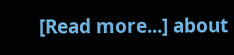[Read more...] about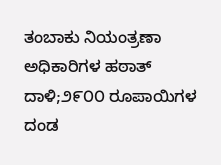ತಂಬಾಕು ನಿಯಂತ್ರಣಾ ಅಧಿಕಾರಿಗಳ ಹಠಾತ್ ದಾಳಿ;೨೯೦೦ ರೂಪಾಯಿಗಳ ದಂಡ